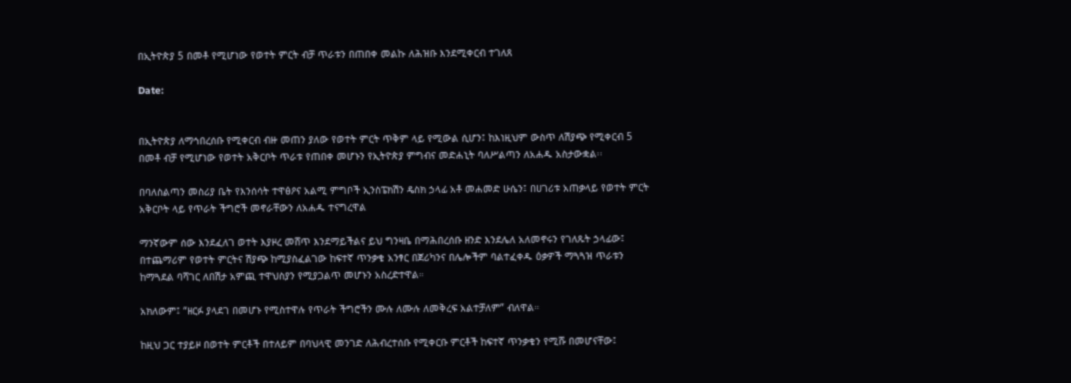በኢትዮጵያ 5 በመቶ የሚሆነው የወተት ምርት ብቻ ጥራቱን በጠበቀ መልኩ ለሕዝቡ እንደሚቀርብ ተገለጸ

Date:


በኢትዮጵያ ለማኅበረሰቡ የሚቀርብ ብዙ መጠን ያለው የወተት ምርት ጥቅም ላይ የሚውል ሲሆን፤ ከእነዚህም ውስጥ ለሽያጭ የሚቀርብ 5 በመቶ ብቻ የሚሆነው የወተት አቅርቦት ጥራቱ የጠበቀ መሆኑን የኢትዮጵያ ምግብና መድሐኒት ባለሥልጣን ለአሐዱ አስታውቋል፡፡

በባለስልጣን መስሪያ ቤት የእንሰሳት ተዋፅዖና አልሚ ምግቦች ኢንስፔክሽን ዴስክ ኃላፊ አቶ መሐመድ ሁሴን፤ በሀገሪቱ አጠቃላይ የወተት ምርት አቅርቦት ላይ የጥራት ችግሮች መኖራቸውን ለአሐዱ ተናግረዋል

ማንኛውም ሰው እንደፈለገ ወተት እያዞረ መሸጥ እንደማይችልና ይህ ግንዛቤ በማሕበረሰቡ ዘንድ እንደሌለ አለመኖሩን የገለጹት ኃላፊው፤ በተጨማሪም የወተት ምርትና ሽያጭ ከሚያስፈልገው ከፍተኛ ጥንቃቄ አንፃር በጀሪካንና በሌሎችም ባልተፈቀዱ ዕቃዎች ማጓጓዝ ጥራቱን ከማጓደል ባሻገር ለበሽታ አምጪ ተዋህስያን የሚያጋልጥ መሆኑን አስረድተዋል።

አክለውም፤ “ዘርፉ ያላደገ በመሆኑ የሚስተዋሉ የጥራት ችግሮችን ሙሉ ለሙሉ ለመቅረፍ አልተቻለም” ብለዋል።

ከዚህ ጋር ተያይዞ በወተት ምርቶች በተለይም በባህላዊ መንገድ ለሕብረተሰቡ የሚቀርቡ ምርቶች ከፍተኛ ጥንቃቄን የሚሹ በመሆናቸው፤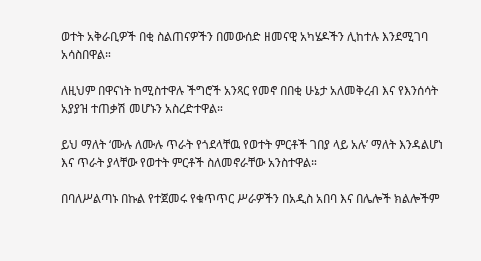ወተት አቅራቢዎች በቂ ስልጠናዎችን በመውሰድ ዘመናዊ አካሄዶችን ሊከተሉ እንደሚገባ አሳስበዋል።

ለዚህም በዋናነት ከሚስተዋሉ ችግሮች አንጻር የመኖ በበቂ ሁኔታ አለመቅረብ እና የእንሰሳት አያያዝ ተጠቃሽ መሆኑን አስረድተዋል።

ይህ ማለት ‘ሙሉ ለሙሉ ጥራት የጎደላቸዉ የወተት ምርቶች ገበያ ላይ አሉ’ ማለት እንዳልሆነ እና ጥራት ያላቸው የወተት ምርቶች ስለመኖራቸው አንስተዋል።

በባለሥልጣኑ በኩል የተጀመሩ የቁጥጥር ሥራዎችን በአዲስ አበባ እና በሌሎች ክልሎችም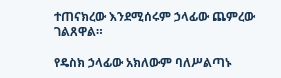ተጠናክረው እንደሚሰሩም ኃላፊው ጨምረው ገልጸዋል።

የዴስክ ኃላፊው አክለውም ባለሥልጣኑ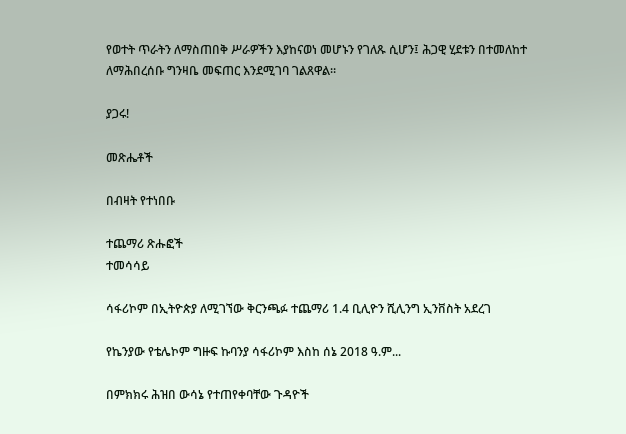የወተት ጥራትን ለማስጠበቅ ሥራዎችን እያከናወነ መሆኑን የገለጹ ሲሆን፤ ሕጋዊ ሂደቱን በተመለከተ ለማሕበረሰቡ ግንዛቤ መፍጠር እንደሚገባ ገልጸዋል።

ያጋሩ!

መጽሔቶች

በብዛት የተነበቡ

ተጨማሪ ጽሑፎች
ተመሳሳይ

ሳፋሪኮም በኢትዮጵያ ለሚገኘው ቅርንጫፉ ተጨማሪ 1.4 ቢሊዮን ሺሊንግ ኢንቨስት አደረገ

የኬንያው የቴሌኮም ግዙፍ ኩባንያ ሳፋሪኮም እስከ ሰኔ 2018 ዓ.ም...

በምክክሩ ሕዝበ ውሳኔ የተጠየቀባቸው ጉዳዮች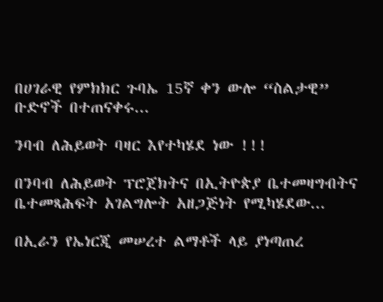በሀገራዊ የምክክር ጉባኤ 15ኛ ቀን ውሎ “ስልታዊ” ቡድኖች በተጠናቀሩ...

ንባብ ለሕይወት ባዛር እየተካሄደ ነው !!!

በንባብ ለሕይወት ፕሮጀክትና በኢትዮጵያ ቤተመዛግብትና ቤተመጻሕፍት አገልግሎት አዘጋጅነት የሚካሄደው...

በኢራን የኤነርጂ መሠረተ ልማቶች ላይ ያነጣጠረ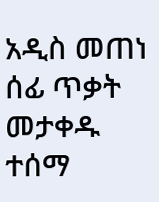አዲስ መጠነ ሰፊ ጥቃት መታቀዱ ተሰማ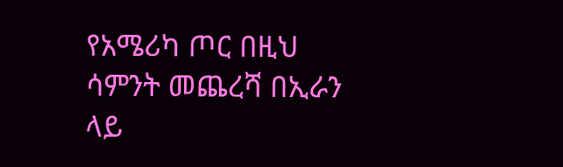የአሜሪካ ጦር በዚህ ሳምንት መጨረሻ በኢራን ላይ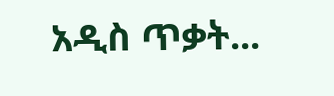አዲስ ጥቃት...